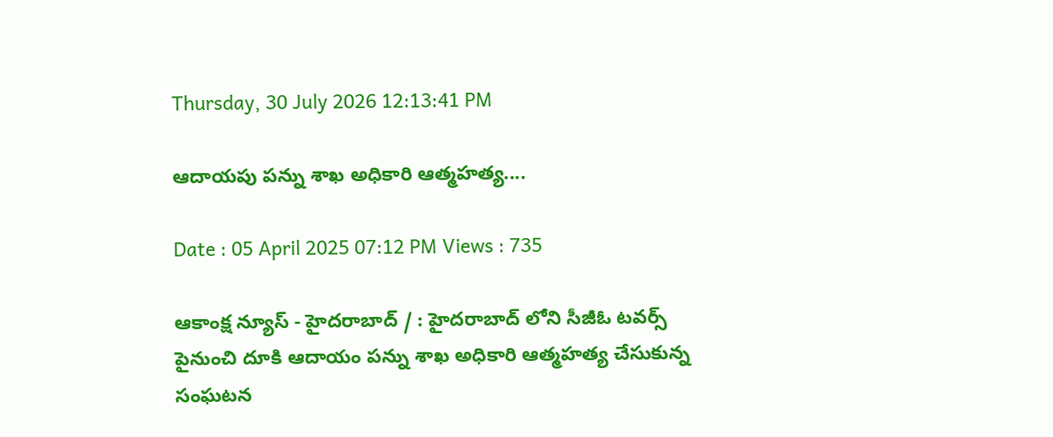Thursday, 30 July 2026 12:13:41 PM

ఆదాయపు పన్ను శాఖ అధికారి ఆత్మహత్య....

Date : 05 April 2025 07:12 PM Views : 735

ఆకాంక్ష న్యూస్ - హైదరాబాద్ / : హైదరాబాద్ లోని సీజీఓ టవర్స్ పైనుంచి దూకి ఆదాయం పన్ను శాఖ అధికారి ఆత్మహత్య చేసుకున్న సంఘటన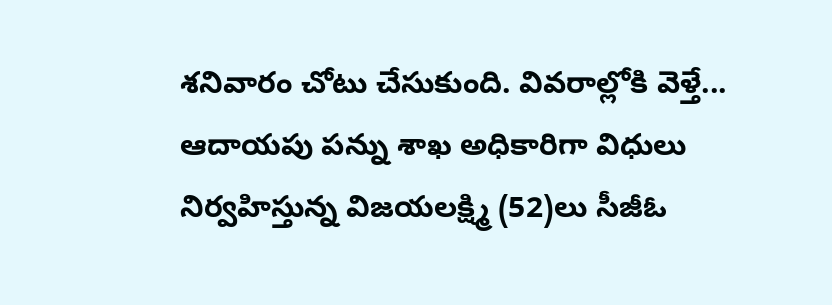శనివారం చోటు చేసుకుంది. వివరాల్లోకి వెళ్తే... ఆదాయపు పన్ను శాఖ అధికారిగా విధులు నిర్వహిస్తున్న విజయలక్ష్మి (52)లు సీజీఓ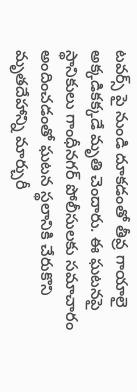టవర్స్ పై నుండి దూకడంతో తీవ్ర గాయాలై అక్కడికక్కడే మృతి చెందారు. ఈ ఘటనపై స్థానికులు గాంధీనగర్ పోలీసులకు సమాచారం అందించడంతో ఘటన స్థలానికి చేరుకొని మృతదేహాన్ని మార్చురీ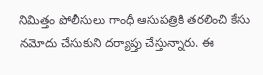నిమిత్తం పోలీసులు గాంధీ ఆసుపత్రికి తరలించి కేసు నమోదు చేసుకుని దర్యాప్తు చేస్తున్నారు. ఈ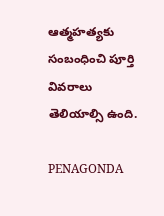ఆత్మహత్యకు సంబంధించి పూర్తి వివరాలు తెలియాల్సి ఉంది.

PENAGONDA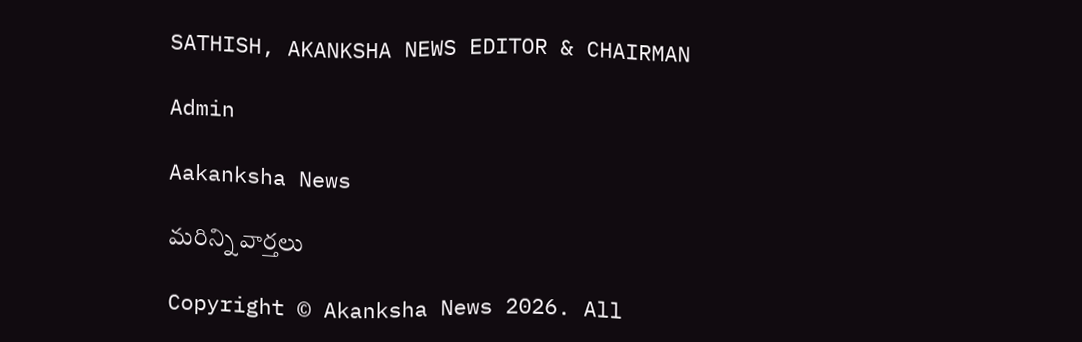SATHISH, AKANKSHA NEWS EDITOR & CHAIRMAN

Admin

Aakanksha News

మరిన్ని వార్తలు

Copyright © Akanksha News 2026. All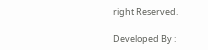right Reserved.

Developed By :